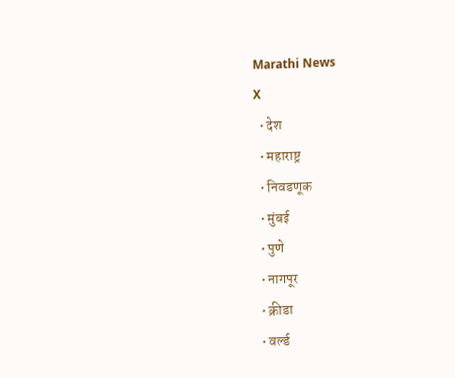Marathi News
X
  • देश
  • महाराष्ट्र
  • निवडणूक
  • मुंबई
  • पुणे
  • नागपूर
  • क्रीडा
  • वर्ल्ड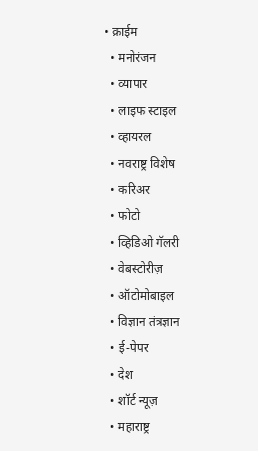• क्राईम
  • मनोरंजन
  • व्यापार
  • लाइफ स्टाइल
  • व्हायरल
  • नवराष्ट्र विशेष
  • करिअर
  • फोटो
  • व्हिडिओ गॅलरी
  • वेबस्टोरीज़
  • ऑटोमोबाइल
  • विज्ञान तंत्रज्ञान
  • ई-पेपर
  • देश
  • शॉर्ट न्यूज़
  • महाराष्ट्र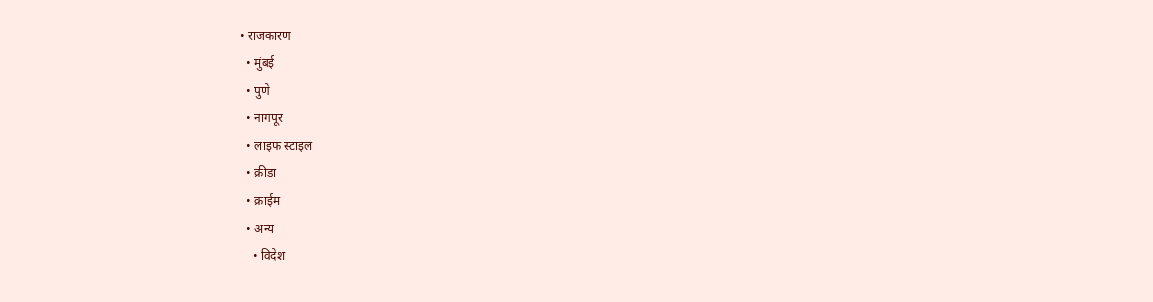• राजकारण
  • मुंबई
  • पुणे
  • नागपूर
  • लाइफ स्टाइल
  • क्रीडा
  • क्राईम
  • अन्य
    • विदेश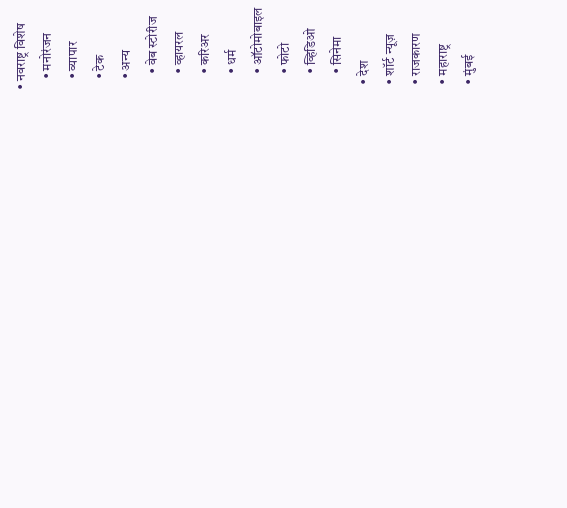• नवराष्ट्र विशेष
    • मनोरंजन
    • व्यापार
    • टेक
    • अन्य
      • वेब स्टोरीज
      • व्हायरल
      • करिअर
      • धर्म
      • ऑटोमोबाइल
      • फोटो
      • व्हिडिओ
      • सिनेमा
  • देश
  • शॉर्ट न्यूज़
  • राजकारण
  • महाराष्ट्र
  • मुंबई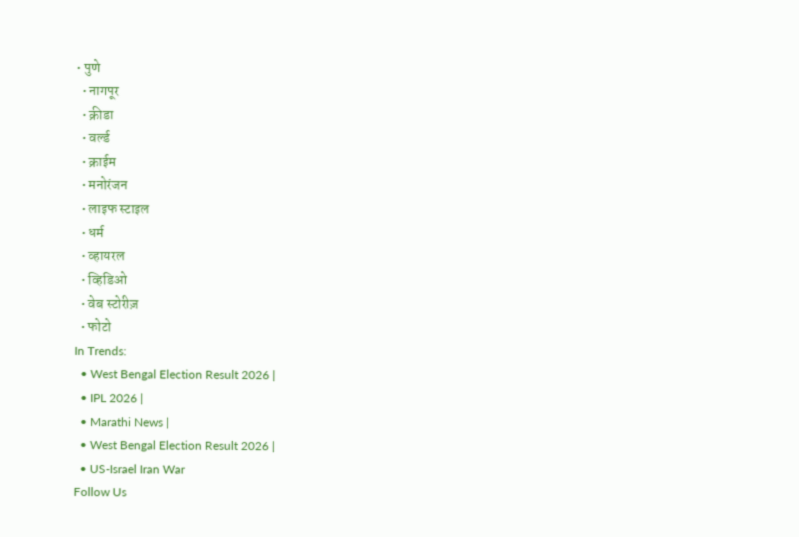• पुणे
  • नागपूर
  • क्रीडा
  • वर्ल्ड
  • क्राईम
  • मनोरंजन
  • लाइफ स्टाइल
  • धर्म
  • व्हायरल
  • व्हिडिओ
  • वेब स्टोरीज़
  • फोटो
In Trends:
  • West Bengal Election Result 2026 |
  • IPL 2026 |
  • Marathi News |
  • West Bengal Election Result 2026 |
  • US-Israel Iran War
Follow Us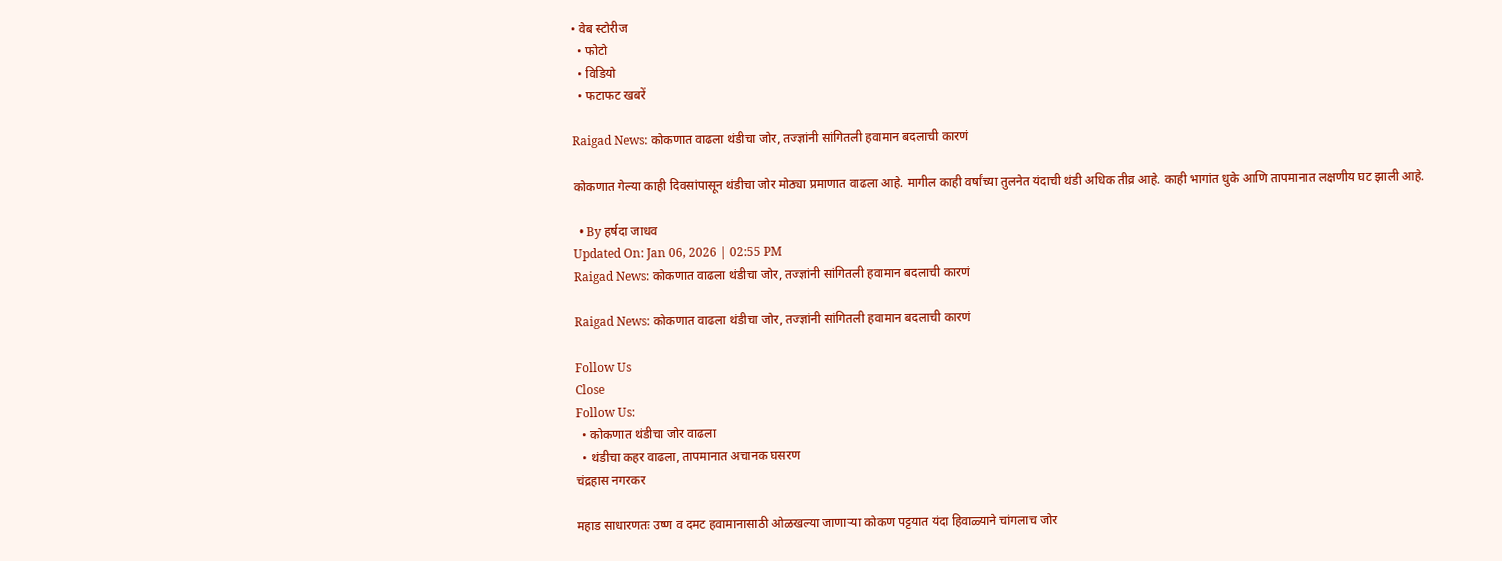• वेब स्टोरीज
  • फोटो
  • विडियो
  • फटाफट खबरें

Raigad News: कोकणात वाढला थंडीचा जोर, तज्ज्ञांनी सांगितली हवामान बदलाची कारणं

कोकणात गेल्या काही दिवसांपासून थंडीचा जोर मोठ्या प्रमाणात वाढला आहे. मागील काही वर्षांच्या तुलनेत यंदाची थंडी अधिक तीव्र आहे. काही भागांत धुके आणि तापमानात लक्षणीय घट झाली आहे.

  • By हर्षदा जाधव
Updated On: Jan 06, 2026 | 02:55 PM
Raigad News: कोकणात वाढला थंडीचा जोर, तज्ज्ञांनी सांगितली हवामान बदलाची कारणं

Raigad News: कोकणात वाढला थंडीचा जोर, तज्ज्ञांनी सांगितली हवामान बदलाची कारणं

Follow Us
Close
Follow Us:
  • कोकणात थंडीचा जोर वाढला
  • थंडीचा कहर वाढला, तापमानात अचानक घसरण
चंद्रहास नगरकर

महाड साधारणतः उष्ण व दमट हवामानासाठी ओळखल्या जाणाऱ्या कोकण पट्टयात यंदा हिवाळ्याने चांगलाच जोर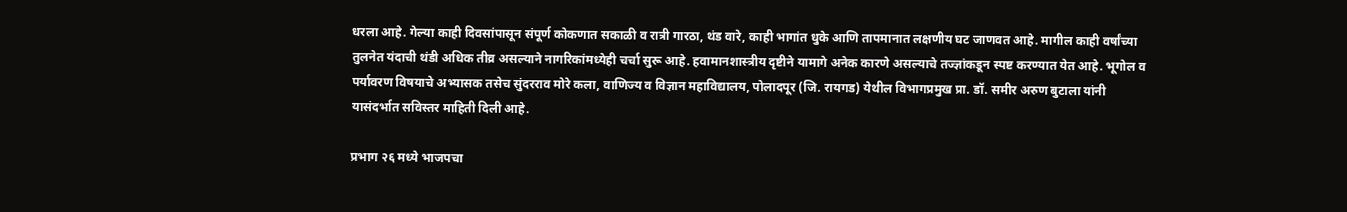धरला आहे. गेल्या काही दिवसांपासून संपूर्ण कोकणात सकाळी व रात्री गारठा, थंड वारे, काही भागांत धुके आणि तापमानात लक्षणीय घट जाणवत आहे. मागील काही वर्षांच्या तुलनेत यंदाची थंडी अधिक तीव्र असल्याने नागरिकांमध्येही चर्चा सुरू आहे. हवामानशास्त्रीय दृष्टीने यामागे अनेक कारणे असल्याचे तज्ज्ञांकडून स्पष्ट करण्यात येत आहे. भूगोल व पर्यावरण विषयाचे अभ्यासक तसेच सुंदरराव मोरे कला, वाणिज्य व विज्ञान महाविद्यालय, पोलादपूर (जि. रायगड) येथील विभागप्रमुख प्रा. डॉ. समीर अरुण बुटाला यांनी यासंदर्भात सविस्तर माहिती दिली आहे.

प्रभाग २६ मध्ये भाजपचा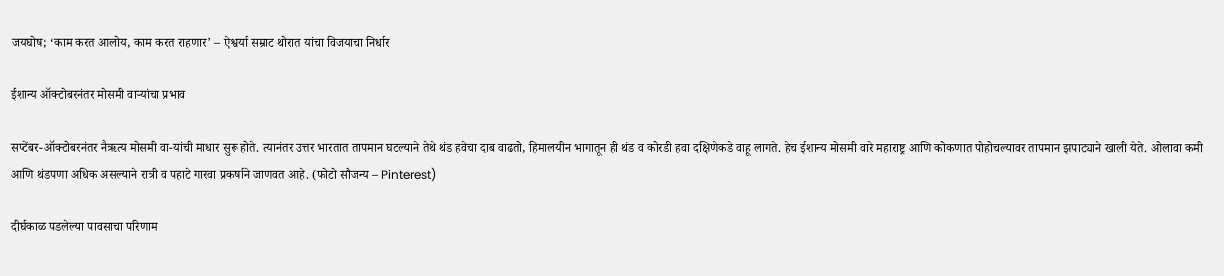जयघोष; ‘काम करत आलोय, काम करत राहणार’ – ऐश्वर्या सम्राट थोरात यांचा विजयाचा निर्धार

ईशान्य ऑक्टोबरनंतर मोसमी वाऱ्यांचा प्रभाव

सप्टेंबर-ऑक्टोबरनंतर नैऋत्य मोसमी वा-यांची माधार सुरू होते. त्यानंतर उत्तर भारतात तापमान घटल्याने तेथे थंड हवेचा दाब वाढतो, हिमालयीन भागातून ही थंड व कोरडी हवा दक्षिणेकडे वाहू लागते. हेच ईशान्य मोसमी वारे महाराष्ट्र आणि कोकणात पोहोचल्यावर तापमान झपाट्याने खाली येते. ओलावा कमी आणि थंडपणा अधिक असल्याने रात्री व पहाटे गारवा प्रकर्षाने जाणवत आहे. (फोटो सौजन्य – Pinterest)

दीर्घकाळ पडलेल्या पावसाचा परिणाम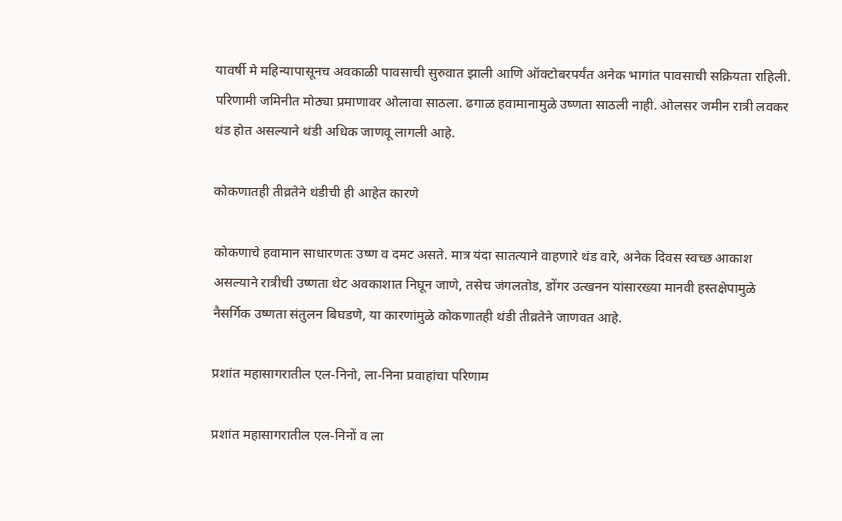यावर्षी मे महिन्यापासूनच अवकाळी पावसाची सुरुवात झाली आणि ऑक्टोबरपर्यंत अनेक भागांत पावसाची सक्रियता राहिली. परिणामी जमिनीत मोठ्या प्रमाणावर ओलावा साठला. ढगाळ हवामानामुळे उष्णता साठली नाही. ओलसर जमीन रात्री लवकर थंड होत असल्याने थंडी अधिक जाणवू लागली आहे.

कोकणातही तीव्रतेने थंडीची ही आहेत कारणे

कोकणाचे हवामान साधारणतः उष्ण व दमट असते. मात्र यंदा सातत्याने वाहणारे थंड वारे, अनेक दिवस स्वच्छ आकाश असल्याने रात्रीची उष्णता थेट अवकाशात निघून जाणे, तसेच जंगलतोड, डोंगर उत्खनन यांसारख्या मानवी हस्तक्षेपामुळे नैसर्गिक उष्णता संतुलन बिघडणे, या कारणांमुळे कोकणातही थंडी तीव्रतेने जाणवत आहे.

प्रशांत महासागरातील एल-निनो, ला-निना प्रवाहांचा परिणाम

प्रशांत महासागरातील एल-निनों व ला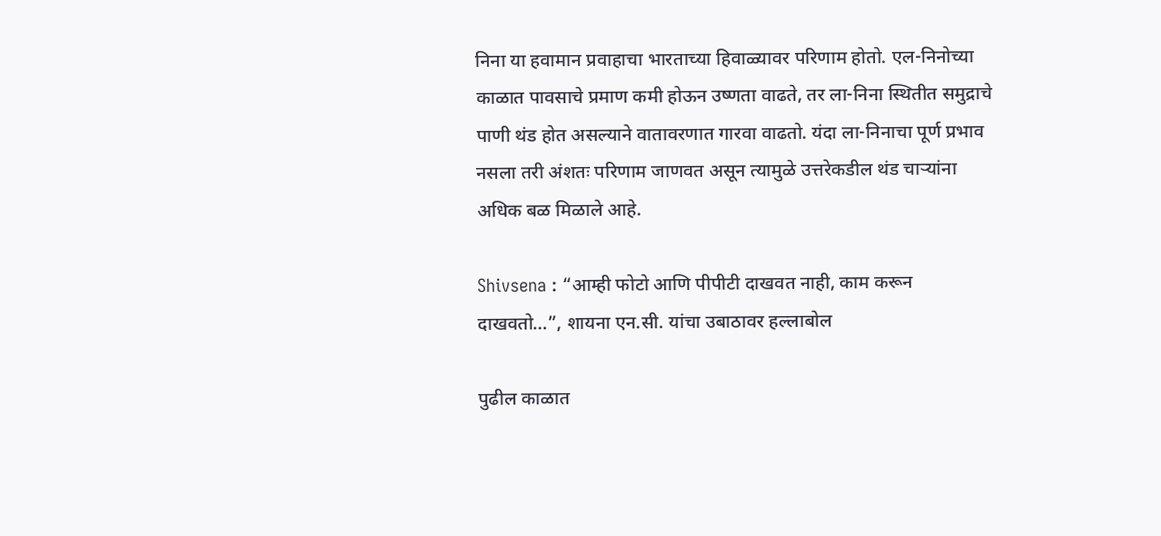निना या हवामान प्रवाहाचा भारताच्या हिवाळ्यावर परिणाम होतो. एल-निनोच्या काळात पावसाचे प्रमाण कमी होऊन उष्णता वाढते, तर ला-निना स्थितीत समुद्राचे पाणी थंड होत असल्याने वातावरणात गारवा वाढतो. यंदा ला-निनाचा पूर्ण प्रभाव नसला तरी अंशतः परिणाम जाणवत असून त्यामुळे उत्तरेकडील थंड चाऱ्यांना अधिक बळ मिळाले आहे.

Shivsena : “आम्ही फोटो आणि पीपीटी दाखवत नाही, काम करून दाखवतो…”, शायना एन.सी. यांचा उबाठावर हल्लाबोल

पुढील काळात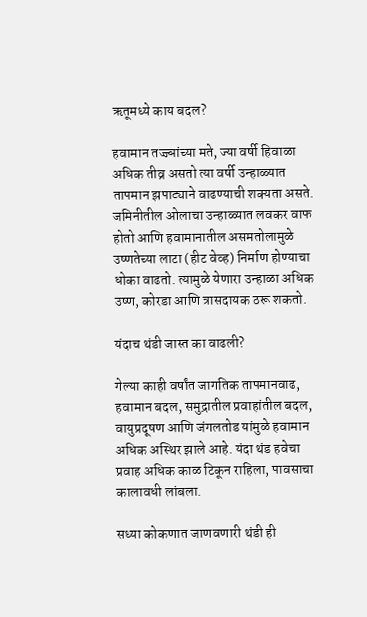ऋतूमध्ये काय बदल?

हवामान तज्ज्ञांच्या मते, ज्या वर्षी हिवाळा अधिक तीव्र असतो त्या वर्षी उन्हाळ्यात तापमान झपाट्याने वाढण्याची शक्यता असते. जमिनीतील ओलाचा उन्हाळ्यात लवकर वाफ होतो आणि हवामानातील असमतोलामुळे उष्णतेच्या लाटा (हीट वेव्ह) निर्माण होण्याचा धोका वाढतो. त्यामुळे येणारा उन्हाळा अधिक उष्ण, कोरडा आणि त्रासदायक ठरू शकतो.

यंदाच थंडी जास्त का वाढली?

गेल्या काही वर्षांत जागतिक तापमानवाढ, हवामान बदल, समुद्रातील प्रवाहांतील बदल, वायुप्रदूषण आणि जंगलतोड यांमुळे हवामान अधिक अस्थिर झाले आहे. यंदा थंड हवेचा प्रवाह अधिक काळ टिकून राहिला, पावसाचा कालावधी लांबला.

सध्या कोकणात जाणवणारी थंडी ही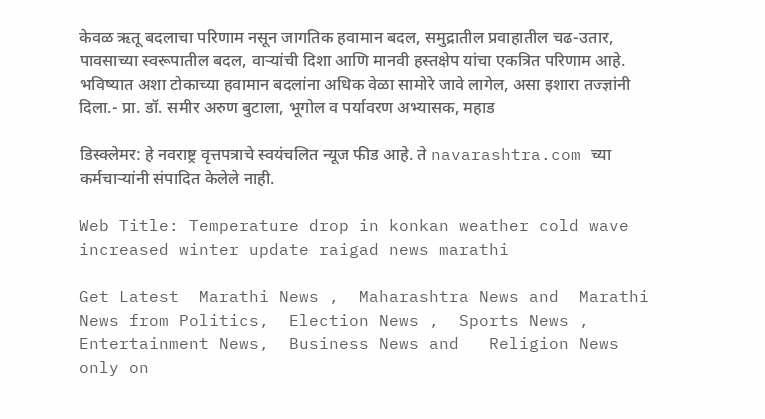केवळ ऋतू बदलाचा परिणाम नसून जागतिक हवामान बदल, समुद्रातील प्रवाहातील चढ-उतार, पावसाच्या स्वरूपातील बदल, वाऱ्यांची दिशा आणि मानवी हस्तक्षेप यांचा एकत्रित परिणाम आहे. भविष्यात अशा टोकाच्या हवामान बदलांना अधिक वेळा सामोरे जावे लागेल, असा इशारा तज्ज्ञांनी दिला.- प्रा. डॉ. समीर अरुण बुटाला, भूगोल व पर्यावरण अभ्यासक, महाड

डिस्क्लेमर: हे नवराष्ट्र वृत्तपत्राचे स्वयंचलित न्यूज फीड आहे. ते navarashtra.com च्या कर्मचाऱ्यांनी संपादित केलेले नाही.

Web Title: Temperature drop in konkan weather cold wave increased winter update raigad news marathi

Get Latest  Marathi News ,  Maharashtra News and  Marathi News from Politics,  Election News ,  Sports News ,  Entertainment News,  Business News and   Religion News  only on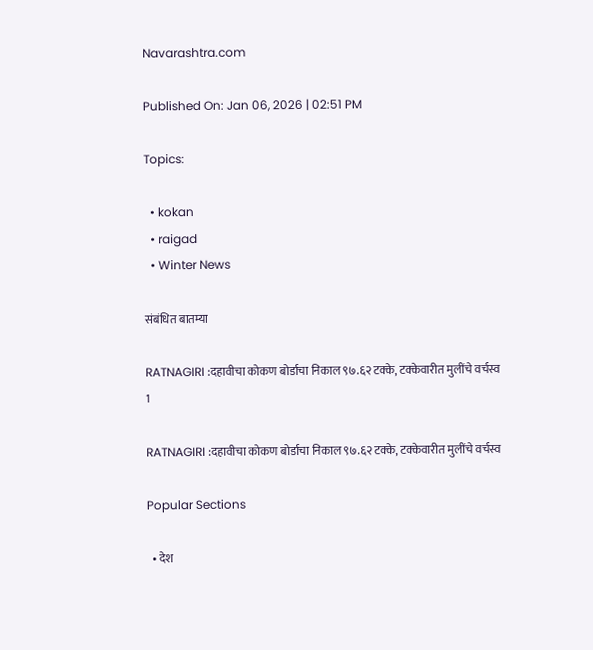Navarashtra.com

Published On: Jan 06, 2026 | 02:51 PM

Topics:

  • kokan
  • raigad
  • Winter News

संबंधित बातम्या

RATNAGIRI :दहावीचा कोकण बोर्डाचा निकाल ९७.६२ टक्‍के, टक्‍केवारीत मुलींचे वर्चस्व
1

RATNAGIRI :दहावीचा कोकण बोर्डाचा निकाल ९७.६२ टक्‍के, टक्‍केवारीत मुलींचे वर्चस्व

Popular Sections

  • देश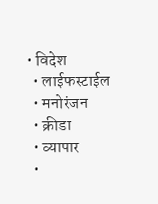• विदेश
  • लाईफस्टाईल
  • मनोरंजन
  • क्रीडा
  • व्यापार
  •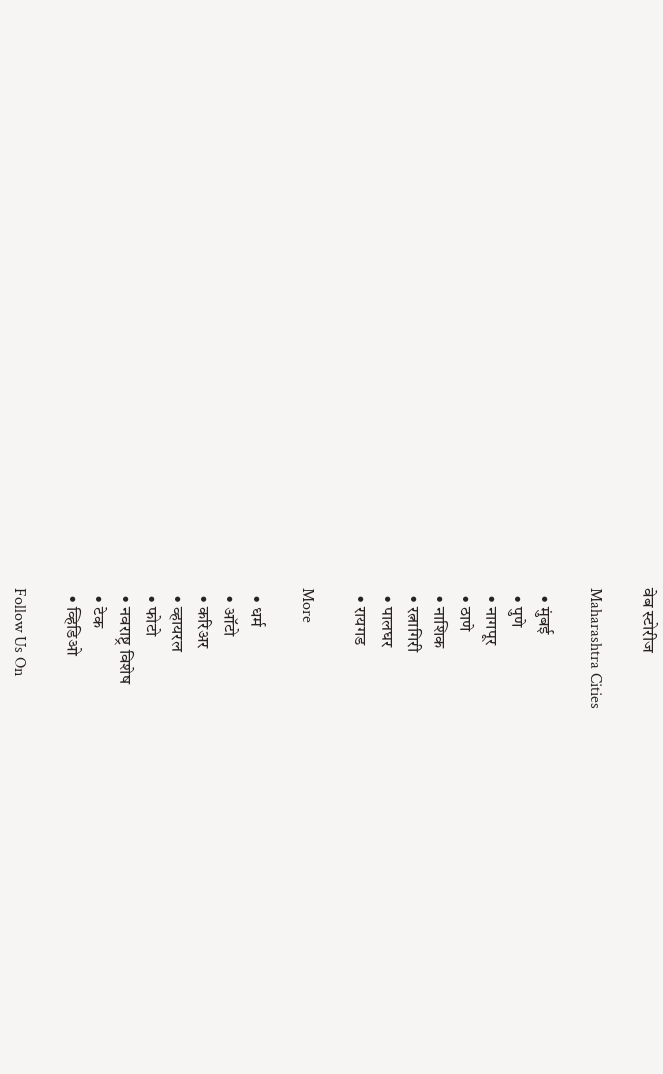वेब स्टोरीज

Maharashtra Cities

  • मुंबई
  • पुणे
  • नागपूर
  • ठाणे
  • नाशिक
  • रत्नागिरी
  • पालघर
  • रायगड

More

  • धर्म
  • ऑटो
  • करिअर
  • व्हायरल
  • फोटो
  • नवराष्ट्र विशेष
  • टेक
  • व्हिडिओ

Follow Us On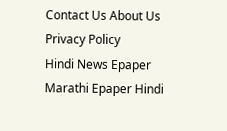Contact Us About Us Privacy Policy
Hindi News Epaper Marathi Epaper Hindi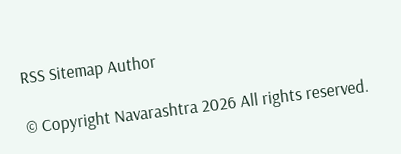RSS Sitemap Author

© Copyright Navarashtra 2026 All rights reserved.